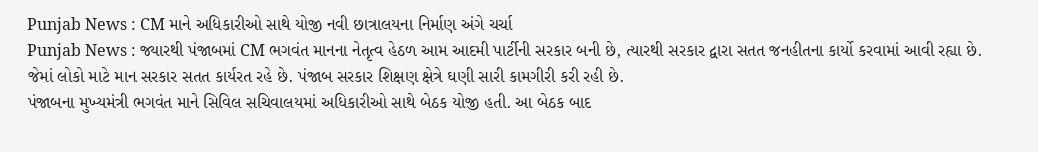Punjab News : CM માને અધિકારીઓ સાથે યોજી નવી છાત્રાલયના નિર્માણ અંગે ચર્ચા
Punjab News : જ્યારથી પંજાબમાં CM ભગવંત માનના નેતૃત્વ હેઠળ આમ આદમી પાર્ટીની સરકાર બની છે, ત્યારથી સરકાર દ્વારા સતત જનહીતના કાર્યો કરવામાં આવી રહ્યા છે. જેમાં લોકો માટે માન સરકાર સતત કાર્યરત રહે છે. પંજાબ સરકાર શિક્ષણ ક્ષેત્રે ઘણી સારી કામગીરી કરી રહી છે.
પંજાબના મુખ્યમંત્રી ભગવંત માને સિવિલ સચિવાલયમાં અધિકારીઓ સાથે બેઠક યોજી હતી. આ બેઠક બાદ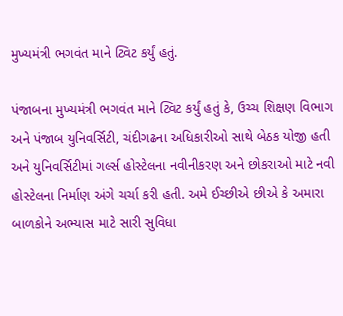મુખ્યમંત્રી ભગવંત માને ટ્વિટ કર્યું હતું.

પંજાબના મુખ્યમંત્રી ભગવંત માને ટ્વિટ કર્યું હતું કે, ઉચ્ચ શિક્ષણ વિભાગ અને પંજાબ યુનિવર્સિટી, ચંદીગઢના અધિકારીઓ સાથે બેઠક યોજી હતી અને યુનિવર્સિટીમાં ગર્લ્સ હોસ્ટેલના નવીનીકરણ અને છોકરાઓ માટે નવી હોસ્ટેલના નિર્માણ અંગે ચર્ચા કરી હતી. અમે ઈચ્છીએ છીએ કે અમારા બાળકોને અભ્યાસ માટે સારી સુવિધા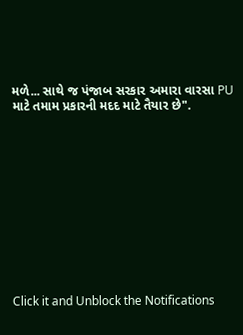મળે... સાથે જ પંજાબ સરકાર અમારા વારસા PU માટે તમામ પ્રકારની મદદ માટે તૈયાર છે".












Click it and Unblock the Notifications